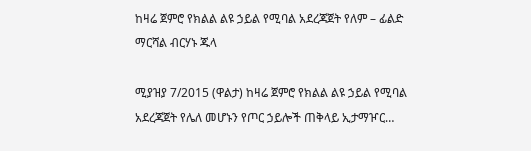ከዛሬ ጀምሮ የክልል ልዩ ኃይል የሚባል አደረጃጀት የለም – ፊልድ ማርሻል ብርሃኑ ጁላ

ሚያዝያ 7/2015 (ዋልታ) ከዛሬ ጀምሮ የክልል ልዩ ኃይል የሚባል አደረጃጀት የሌለ መሆኑን የጦር ኃይሎች ጠቅላይ ኢታማዦር…